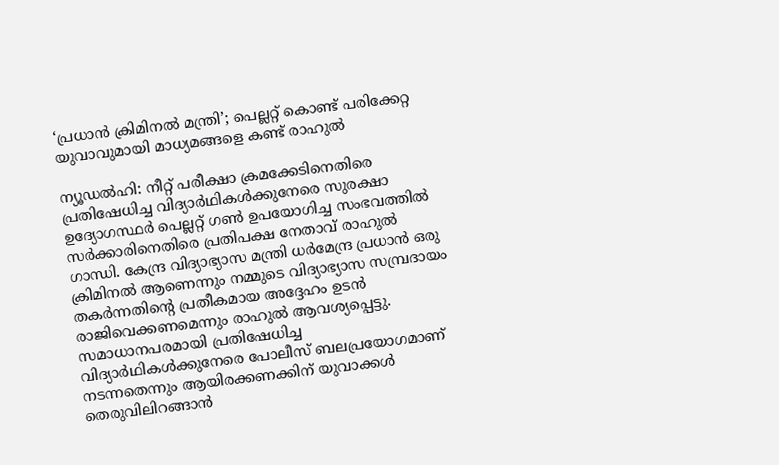‘പ്രധാൻ ക്രിമിനൽ മന്ത്രി’; പെല്ലറ്റ് കൊണ്ട് പരിക്കേറ്റ യുവാവുമായി മാധ്യമങ്ങളെ കണ്ട് രാഹുൽ

ന്യൂഡൽഹി: നീറ്റ് പരീക്ഷാ ക്രമക്കേടിനെതിരെ പ്രതിഷേധിച്ച വിദ്യാർഥികൾക്കുനേരെ സുരക്ഷാ ഉദ്യോഗസ്ഥർ പെല്ലറ്റ് ഗൺ ഉപയോഗിച്ച സംഭവത്തിൽ സർക്കാരിനെതിരെ പ്രതിപക്ഷ നേതാവ് രാഹുൽ ഗാന്ധി. കേന്ദ്ര വിദ്യാഭ്യാസ മന്ത്രി ധർമേന്ദ്ര പ്രധാൻ ഒരു ക്രിമിനൽ ആണെന്നും നമ്മുടെ വിദ്യാഭ്യാസ സമ്പ്രദായം തകർന്നതിന്റെ പ്രതീകമായ അദ്ദേഹം ഉടൻ രാജിവെക്കണമെന്നും രാഹുൽ ആവശ്യപ്പെട്ടു.
സമാധാനപരമായി പ്രതിഷേധിച്ച വിദ്യാർഥികൾക്കുനേരെ പോലീസ് ബലപ്രയോഗമാണ് നടന്നതെന്നും ആയിരക്കണക്കിന് യുവാക്കൾ തെരുവിലിറങ്ങാൻ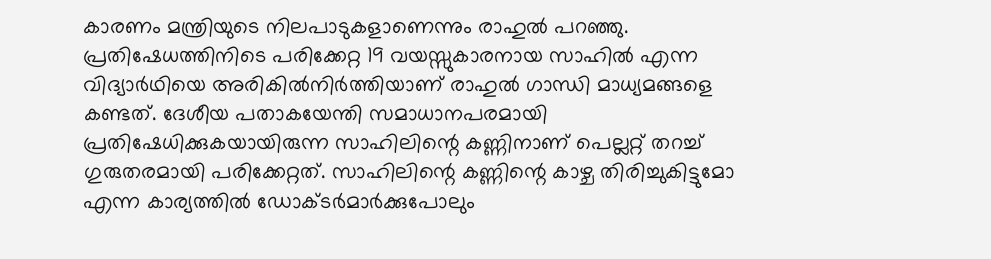കാരണം മന്ത്രിയുടെ നിലപാടുകളാണെന്നും രാഹുൽ പറഞ്ഞു.
പ്രതിഷേധത്തിനിടെ പരിക്കേറ്റ 19 വയസ്സുകാരനായ സാഹിൽ എന്ന വിദ്യാർഥിയെ അരികിൽനിർത്തിയാണ് രാഹുൽ ഗാന്ധി മാധ്യമങ്ങളെ കണ്ടത്. ദേശീയ പതാകയേന്തി സമാധാനപരമായി പ്രതിഷേധിക്കുകയായിരുന്ന സാഹിലിന്റെ കണ്ണിനാണ് പെല്ലറ്റ് തറച്ച് ഗുരുതരമായി പരിക്കേറ്റത്. സാഹിലിന്റെ കണ്ണിന്റെ കാഴ്ച തിരിച്ചുകിട്ടുമോ എന്ന കാര്യത്തിൽ ഡോക്ടർമാർക്കുപോലും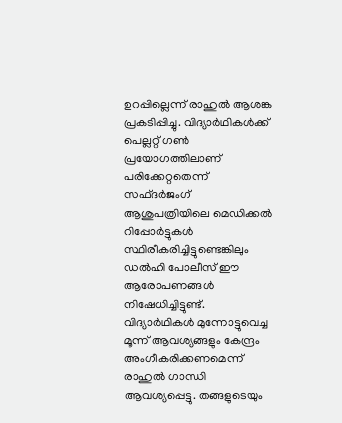ഉറപ്പില്ലെന്ന് രാഹുൽ ആശങ്ക പ്രകടിപ്പിച്ചു. വിദ്യാർഥികൾക്ക് പെല്ലറ്റ് ഗൺ പ്രയോഗത്തിലാണ് പരിക്കേറ്റതെന്ന് സഫ്ദർജംഗ് ആശുപത്രിയിലെ മെഡിക്കൽ റിപ്പോർട്ടുകൾ സ്ഥിരീകരിച്ചിട്ടുണ്ടെങ്കിലും ഡൽഹി പോലീസ് ഈ ആരോപണങ്ങൾ നിഷേധിച്ചിട്ടുണ്ട്.
വിദ്യാർഥികൾ മുന്നോട്ടുവെച്ച മൂന്ന് ആവശ്യങ്ങളും കേന്ദ്രം അംഗീകരിക്കണമെന്ന് രാഹുൽ ഗാന്ധി ആവശ്യപ്പെട്ടു. തങ്ങളുടെയും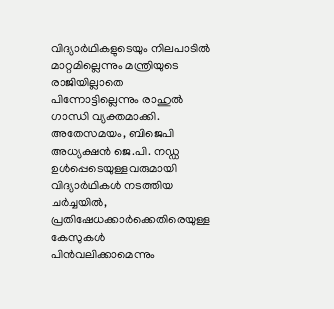വിദ്യാർഥികളുടെയും നിലപാടിൽ മാറ്റമില്ലെന്നും മന്ത്രിയുടെ രാജിയില്ലാതെ പിന്നോട്ടില്ലെന്നും രാഹുൽ ഗാന്ധി വ്യക്തമാക്കി.
അതേസമയം, ബിജെപി അധ്യക്ഷൻ ജെ.പി. നഡ്ഡ ഉൾപ്പെടെയുള്ളവരുമായി വിദ്യാർഥികൾ നടത്തിയ ചർച്ചയിൽ, പ്രതിഷേധക്കാർക്കെതിരെയുള്ള കേസുകൾ പിൻവലിക്കാമെന്നും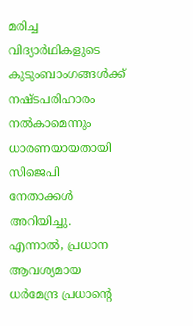മരിച്ച വിദ്യാർഥികളുടെ കുടുംബാംഗങ്ങൾക്ക് നഷ്ടപരിഹാരം നൽകാമെന്നും ധാരണയായതായി സിജെപി നേതാക്കൾ അറിയിച്ചു. എന്നാൽ, പ്രധാന ആവശ്യമായ ധർമേന്ദ്ര പ്രധാന്റെ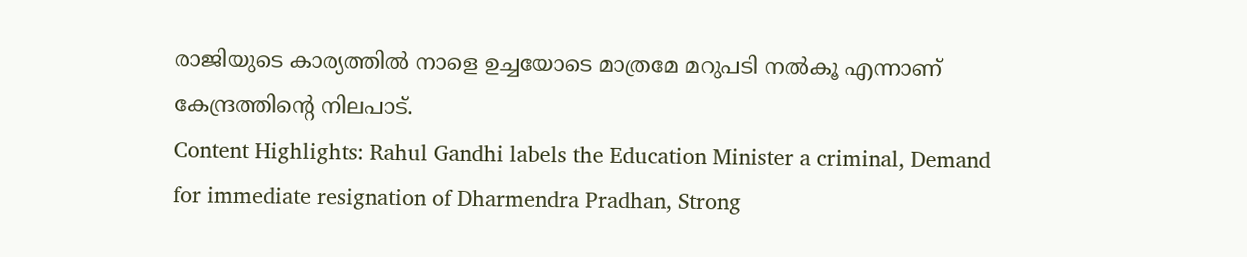രാജിയുടെ കാര്യത്തിൽ നാളെ ഉച്ചയോടെ മാത്രമേ മറുപടി നൽകൂ എന്നാണ് കേന്ദ്രത്തിന്റെ നിലപാട്.
Content Highlights: Rahul Gandhi labels the Education Minister a criminal, Demand for immediate resignation of Dharmendra Pradhan, Strong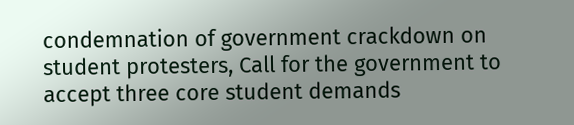condemnation of government crackdown on student protesters, Call for the government to accept three core student demands